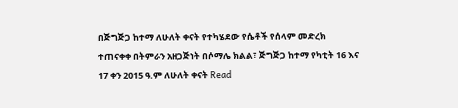በጅግጅጋ ከተማ ለሁለት ቀናት የተካሄደው የሴቶች የሰላም መድረክ ተጠናቀቀ በትምራን አዘጋጅነት በሶማሌ ክልል፣ ጅግጅጋ ከተማ የካቲት 16 እና 17 ቀን 2015 ዓ.ም ለሁለት ቀናት Read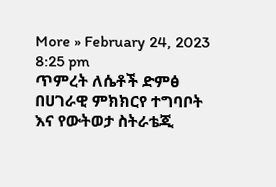More » February 24, 2023 8:25 pm
ጥምረት ለሴቶች ድምፅ በሀገራዊ ምክክርየ ተግባቦት እና የውትወታ ስትራቴጂ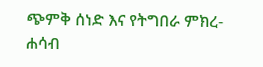ጭምቅ ሰነድ እና የትግበራ ምክረ-ሐሳብ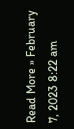Read More » February 7, 2023 8:22 am